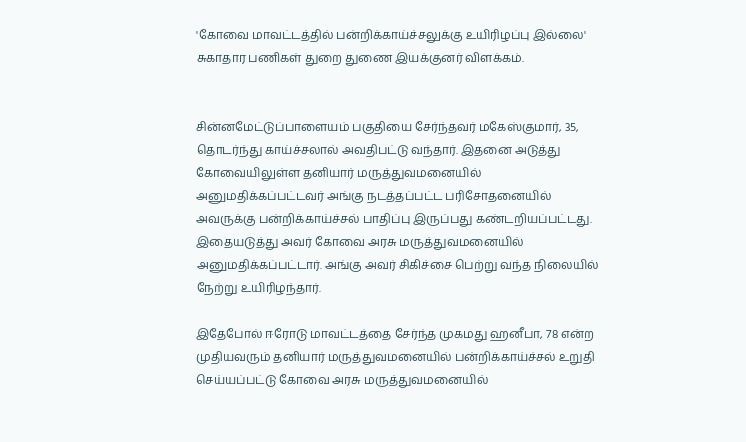'கோவை மாவட்டத்தில் பன்றிக்காய்ச்சலுக்கு உயிரிழப்பு இல்லை' சுகாதார பணிகள் துறை துணை இயக்குனர் விளக்கம்.


சின்னமேட்டுப்பாளையம் பகுதியை சேர்ந்தவர் மகேஸ்குமார், 35, தொடர்ந்து காய்ச்சலால் அவதிபட்டு வந்தார். இதனை அடுத்து கோவையிலுள்ள தனியார் மருத்துவமனையில் அனுமதிக்கப்பட்டவர் அங்கு நடத்தப்பட்ட பரிசோதனையில் அவருக்கு பன்றிக்காய்ச்சல் பாதிப்பு இருப்பது கண்டறியப்பட்டது. இதையடுத்து அவர் கோவை அரசு மருத்துவமனையில் அனுமதிக்கப்பட்டார். அங்கு அவர் சிகிச்சை பெற்று வந்த நிலையில் நேற்று உயிரிழந்தார்.

இதேபோல் ஈரோடு மாவட்டத்தை சேர்ந்த முகமது ஹனீபா, 78 என்ற முதியவரும் தனியார் மருத்துவமனையில் பன்றிக்காய்ச்சல் உறுதி செய்யப்பட்டு கோவை அரசு மருத்துவமனையில்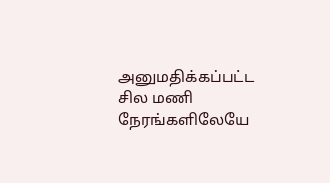அனுமதிக்கப்பட்ட சில மணி நேரங்களிலேயே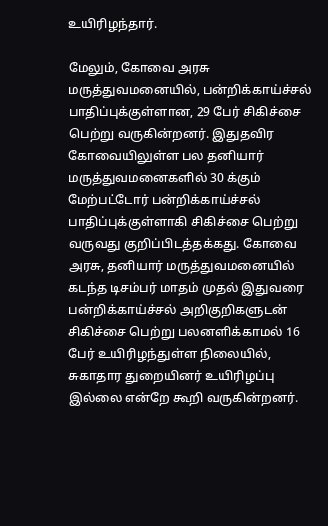உயிரிழந்தார்.

மேலும், கோவை அரசு மருத்துவமனையில், பன்றிக்காய்ச்சல் பாதிப்புக்குள்ளான, 29 பேர் சிகிச்சை பெற்று வருகின்றனர். இதுதவிர கோவையிலுள்ள பல தனியார் மருத்துவமனைகளில் 30 க்கும் மேற்பட்டோர் பன்றிக்காய்ச்சல் பாதிப்புக்குள்ளாகி சிகிச்சை பெற்று வருவது குறிப்பிடத்தக்கது. கோவை அரசு, தனியார் மருத்துவமனையில் கடந்த டிசம்பர் மாதம் முதல் இதுவரை பன்றிக்காய்ச்சல் அறிகுறிகளுடன் சிகிச்சை பெற்று பலனளிக்காமல் 16 பேர் உயிரிழந்துள்ள நிலையில், சுகாதார துறையினர் உயிரிழப்பு இல்லை என்றே கூறி வருகின்றனர்.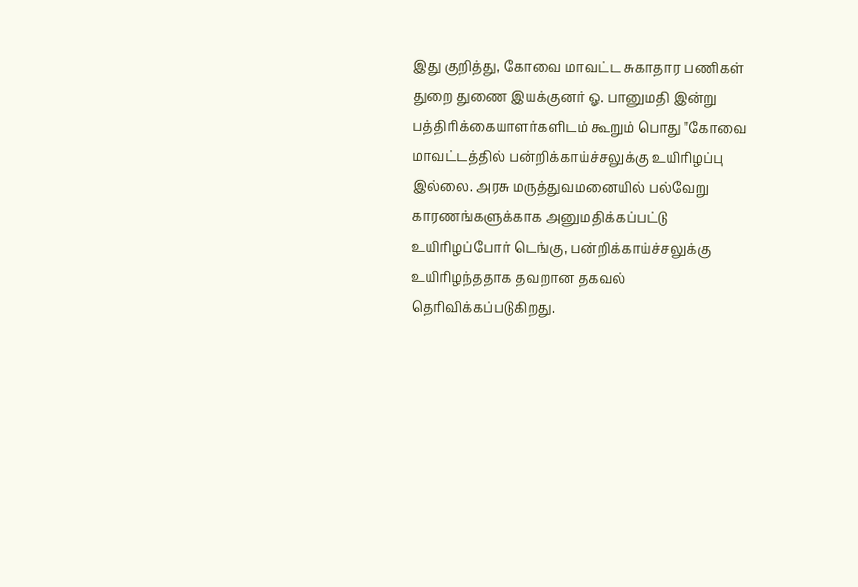இது குறித்து, கோவை மாவட்ட சுகாதார பணிகள் துறை துணை இயக்குனர் ஓ. பானுமதி இன்று பத்திரிக்கையாளர்களிடம் கூறும் பொது "கோவை மாவட்டத்தில் பன்றிக்காய்ச்சலுக்கு உயிரிழப்பு இல்லை. அரசு மருத்துவமனையில் பல்வேறு காரணங்களுக்காக அனுமதிக்கப்பட்டு உயிரிழப்போர் டெங்கு, பன்றிக்காய்ச்சலுக்கு உயிரிழந்ததாக தவறான தகவல் தெரிவிக்கப்படுகிறது.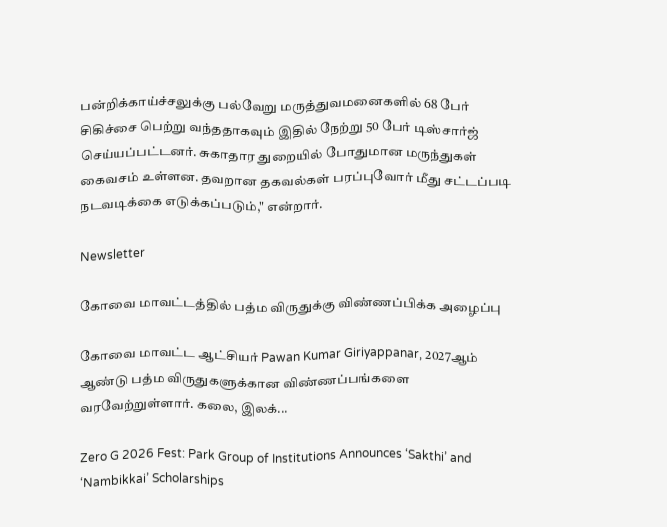பன்றிக்காய்ச்சலுக்கு பல்வேறு மருத்துவமனைகளில் 68 பேர்  சிகிச்சை பெற்று வந்ததாகவும் இதில் நேற்று 50 பேர் டிஸ்சார்ஜ் செய்யப்பட்டனர். சுகாதார துறையில் போதுமான மருந்துகள் கைவசம் உள்ளன. தவறான தகவல்கள் பரப்புவோர் மீது சட்டப்படி நடவடிக்கை எடுக்கப்படும்," என்றார்.

Newsletter

கோவை மாவட்டத்தில் பத்ம விருதுக்கு விண்ணப்பிக்க அழைப்பு

கோவை மாவட்ட ஆட்சியர் Pawan Kumar Giriyappanar, 2027ஆம் ஆண்டு பத்ம விருதுகளுக்கான விண்ணப்பங்களை வரவேற்றுள்ளார். கலை, இலக்...

Zero G 2026 Fest: Park Group of Institutions Announces ‘Sakthi’ and ‘Nambikkai’ Scholarships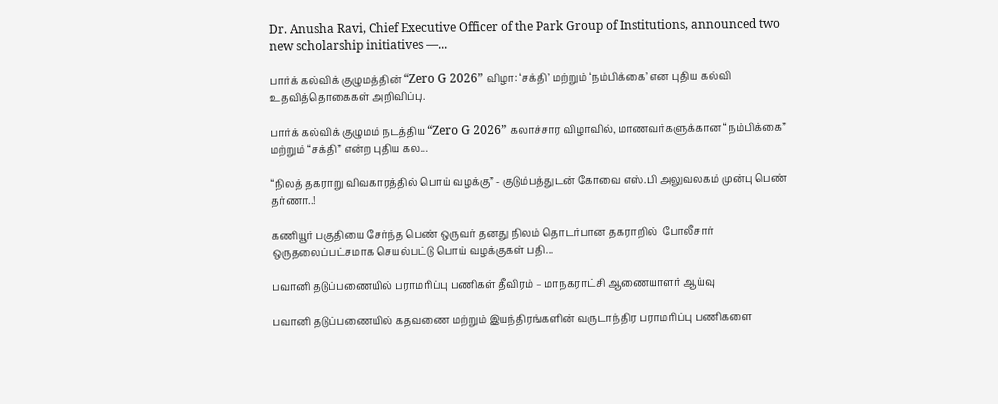Dr. Anusha Ravi, Chief Executive Officer of the Park Group of Institutions, announced two new scholarship initiatives —...

பார்க் கல்விக் குழுமத்தின் “Zero G 2026” விழா: ‘சக்தி’ மற்றும் ‘நம்பிக்கை’ என புதிய கல்வி உதவித்தொகைகள் அறிவிப்பு.

பார்க் கல்விக் குழுமம் நடத்திய “Zero G 2026” கலாச்சார விழாவில், மாணவர்களுக்கான “நம்பிக்கை” மற்றும் “சக்தி” என்ற புதிய கல...

“நிலத் தகராறு விவகாரத்தில் பொய் வழக்கு” - குடும்பத்துடன் கோவை எஸ்.பி அலுவலகம் முன்பு பெண் தர்ணா..!

கணியூர் பகுதியை சேர்ந்த பெண் ஒருவர் தனது நிலம் தொடர்பான தகராறில்  போலீசார் ஒருதலைப்பட்சமாக செயல்பட்டு பொய் வழக்குகள் பதி...

பவானி தடுப்பணையில் பராமரிப்பு பணிகள் தீவிரம் – மாநகராட்சி ஆணையாளர் ஆய்வு

பவானி தடுப்பணையில் கதவணை மற்றும் இயந்திரங்களின் வருடாந்திர பராமரிப்பு பணிகளை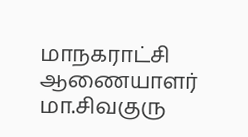மாநகராட்சி ஆணையாளர் மா.சிவகுரு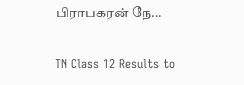பிராபகரன் நே...

TN Class 12 Results to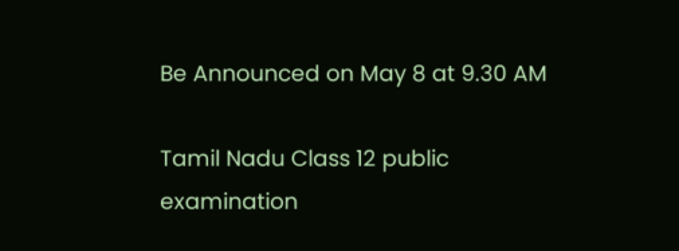Be Announced on May 8 at 9.30 AM

Tamil Nadu Class 12 public examination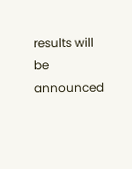results will be announced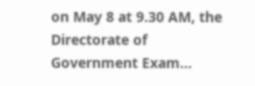on May 8 at 9.30 AM, the Directorate of Government Exam...